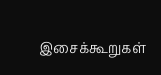இசைக்கூறுகள்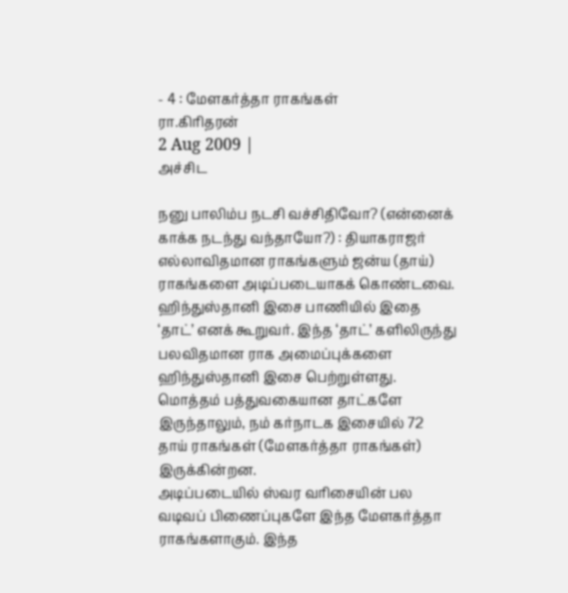- 4 : மேளகர்த்தா ராகங்கள்
ரா.கிரிதரன்
2 Aug 2009 |
அச்சிட

நனு பாலிம்ப நடசி வச்சிதிவோ? (என்னைக் காக்க நடந்து வந்தாயோ?) : தியாகராஜர்
எல்லாவிதமான ராகங்களும் ஜன்ய (தாய்) ராகங்களை அடிப்படையாகக் கொண்டவை. ஹிந்துஸ்தானி இசை பாணியில் இதை ‘தாட்’ எனக் கூறுவர். இந்த ‘தாட்’ களிலிருந்து பலவிதமான ராக அமைப்புக்களை ஹிந்துஸ்தானி இசை பெற்றுள்ளது. மொத்தம் பத்துவகையான தாட்களே இருந்தாலும், நம் கர்நாடக இசையில் 72 தாய் ராகங்கள் (மேளகர்த்தா ராகங்கள்) இருக்கின்றன.
அடிப்படையில் ஸ்வர வரிசையின் பல வடிவப் பிணைப்புகளே இந்த மேளகர்த்தா ராகங்களாகும். இந்த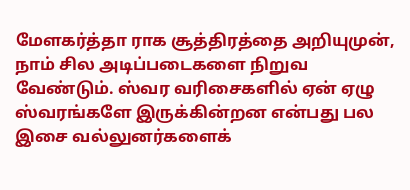மேளகர்த்தா ராக சூத்திரத்தை அறியுமுன், நாம் சில அடிப்படைகளை நிறுவ வேண்டும். ஸ்வர வரிசைகளில் ஏன் ஏழு ஸ்வரங்களே இருக்கின்றன என்பது பல இசை வல்லுனர்களைக்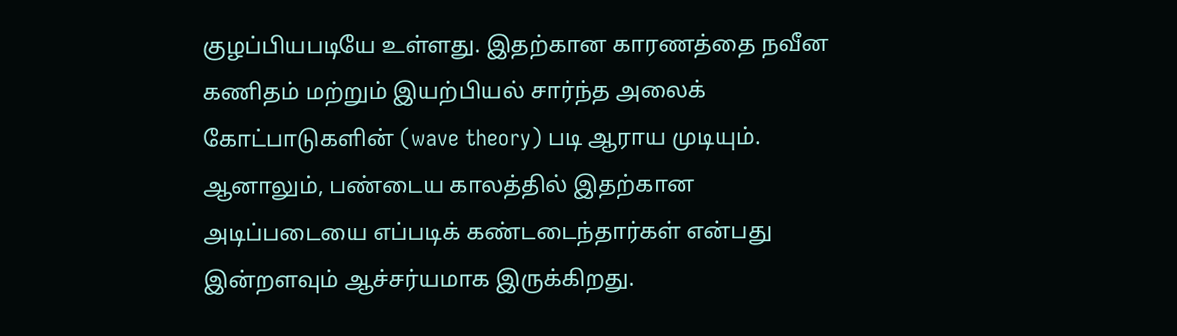குழப்பியபடியே உள்ளது. இதற்கான காரணத்தை நவீன கணிதம் மற்றும் இயற்பியல் சார்ந்த அலைக் கோட்பாடுகளின் (wave theory) படி ஆராய முடியும். ஆனாலும், பண்டைய காலத்தில் இதற்கான அடிப்படையை எப்படிக் கண்டடைந்தார்கள் என்பது இன்றளவும் ஆச்சர்யமாக இருக்கிறது.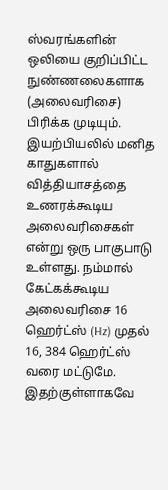ஸ்வரங்களின் ஒலியை குறிப்பிட்ட நுண்ணலைகளாக (அலைவரிசை) பிரிக்க முடியும். இயற்பியலில் மனித காதுகளால் வித்தியாசத்தை உணரக்கூடிய அலைவரிசைகள் என்று ஒரு பாகுபாடு உள்ளது. நம்மால் கேட்கக்கூடிய அலைவரிசை 16 ஹெர்ட்ஸ் (Hz) முதல் 16, 384 ஹெர்ட்ஸ் வரை மட்டுமே. இதற்குள்ளாகவே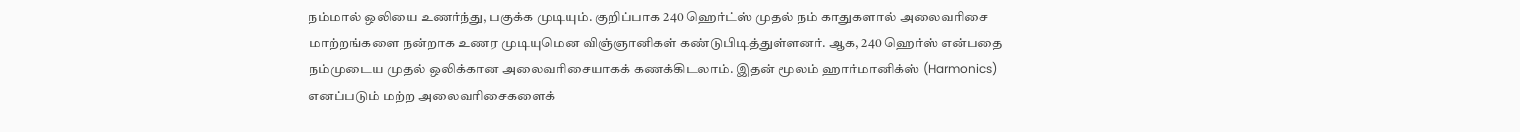நம்மால் ஒலியை உணர்ந்து, பகுக்க முடியும். குறிப்பாக 240 ஹெர்ட்ஸ் முதல் நம் காதுகளால் அலைவரிசை மாற்றங்களை நன்றாக உணர முடியுமென விஞ்ஞானிகள் கண்டுபிடித்துள்ளனர். ஆக, 240 ஹெர்ஸ் என்பதை நம்முடைய முதல் ஒலிக்கான அலைவரிசையாகக் கணக்கிடலாம். இதன் மூலம் ஹார்மானிக்ஸ் (Harmonics) எனப்படும் மற்ற அலைவரிசைகளைக்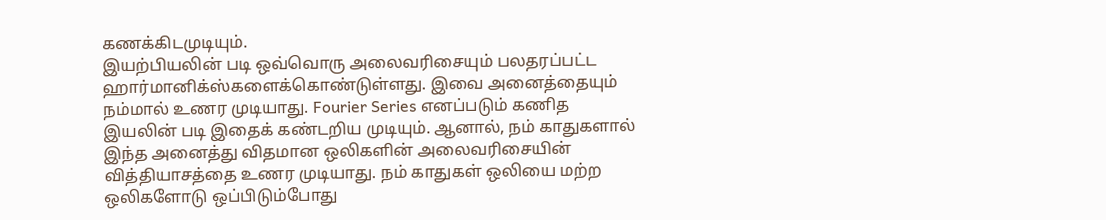கணக்கிடமுடியும்.
இயற்பியலின் படி ஒவ்வொரு அலைவரிசையும் பலதரப்பட்ட ஹார்மானிக்ஸ்களைக்கொண்டுள்ளது. இவை அனைத்தையும் நம்மால் உணர முடியாது. Fourier Series எனப்படும் கணித இயலின் படி இதைக் கண்டறிய முடியும். ஆனால், நம் காதுகளால் இந்த அனைத்து விதமான ஒலிகளின் அலைவரிசையின் வித்தியாசத்தை உணர முடியாது. நம் காதுகள் ஒலியை மற்ற ஒலிகளோடு ஒப்பிடும்போது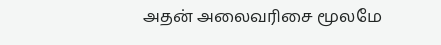அதன் அலைவரிசை மூலமே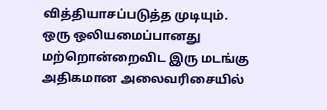வித்தியாசப்படுத்த முடியும். ஒரு ஒலியமைப்பானது மற்றொன்றைவிட இரு மடங்கு அதிகமான அலைவரிசையில்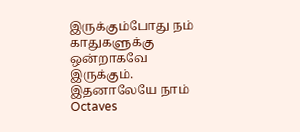இருக்கும்போது நம் காதுகளுக்கு ஒன்றாகவே இருக்கும். இதனாலேயே நாம் Octaves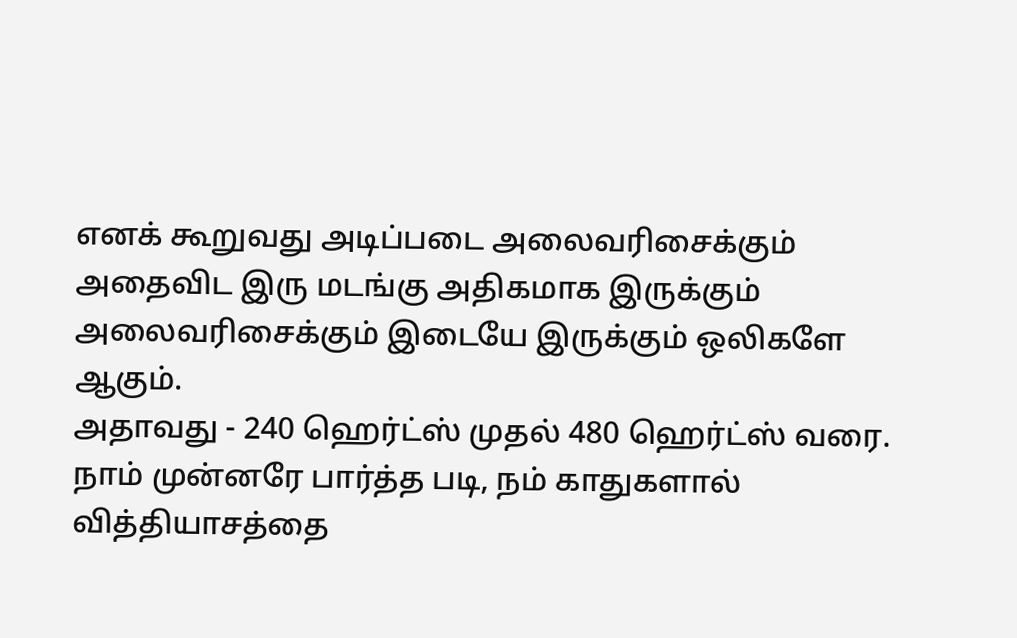எனக் கூறுவது அடிப்படை அலைவரிசைக்கும் அதைவிட இரு மடங்கு அதிகமாக இருக்கும் அலைவரிசைக்கும் இடையே இருக்கும் ஒலிகளே ஆகும்.
அதாவது - 240 ஹெர்ட்ஸ் முதல் 480 ஹெர்ட்ஸ் வரை.
நாம் முன்னரே பார்த்த படி, நம் காதுகளால் வித்தியாசத்தை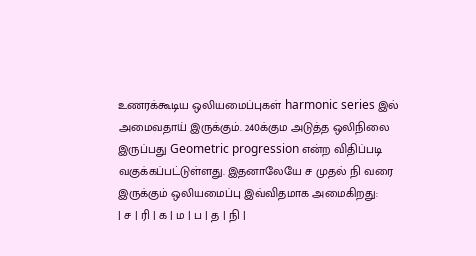உணரக்கூடிய ஒலியமைப்புகள் harmonic series இல் அமைவதாய் இருக்கும். 240க்கும அடுத்த ஒலிநிலை இருப்பது Geometric progression என்ற விதிப்படி வகுக்கப்பட்டுள்ளது. இதனாலேயே ச முதல் நி வரை இருக்கும் ஒலியமைப்பு இவ்விதமாக அமைகிறது:
| ச | ரி | க | ம | ப | த | நி |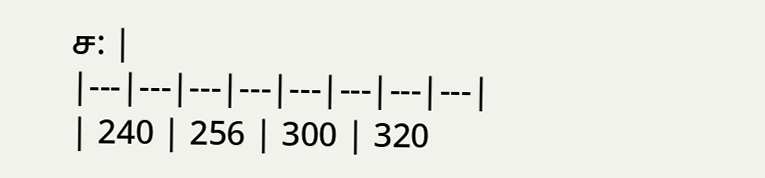ச: |
|---|---|---|---|---|---|---|---|
| 240 | 256 | 300 | 320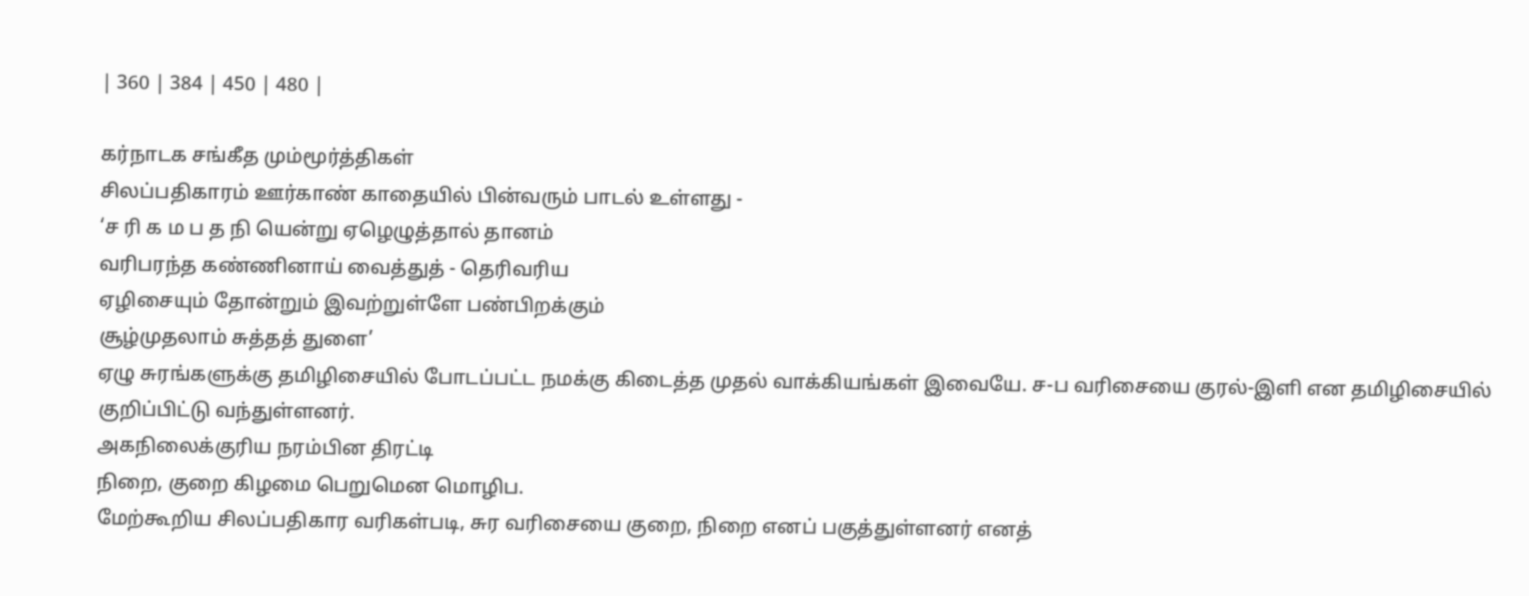| 360 | 384 | 450 | 480 |

கர்நாடக சங்கீத மும்மூர்த்திகள்
சிலப்பதிகாரம் ஊர்காண் காதையில் பின்வரும் பாடல் உள்ளது -
‘ச ரி க ம ப த நி யென்று ஏழெழுத்தால் தானம்
வரிபரந்த கண்ணினாய் வைத்துத் - தெரிவரிய
ஏழிசையும் தோன்றும் இவற்றுள்ளே பண்பிறக்கும்
சூழ்முதலாம் சுத்தத் துளை’
ஏழு சுரங்களுக்கு தமிழிசையில் போடப்பட்ட நமக்கு கிடைத்த முதல் வாக்கியங்கள் இவையே. ச-ப வரிசையை குரல்-இளி என தமிழிசையில் குறிப்பிட்டு வந்துள்ளனர்.
அகநிலைக்குரிய நரம்பின திரட்டி
நிறை, குறை கிழமை பெறுமென மொழிப.
மேற்கூறிய சிலப்பதிகார வரிகள்படி, சுர வரிசையை குறை, நிறை எனப் பகுத்துள்ளனர் எனத்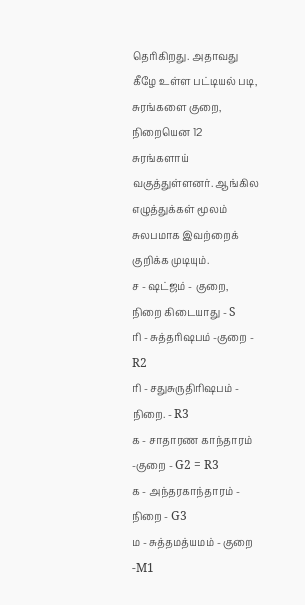தெரிகிறது. அதாவது கீழே உள்ள பட்டியல் படி, சுரங்களை குறை, நிறையென 12 சுரங்களாய் வகுத்துள்ளனர். ஆங்கில எழுத்துக்கள் மூலம் சுலபமாக இவற்றைக் குறிக்க முடியும்.
ச - ஷட்ஜம் - குறை, நிறை கிடையாது - S
ரி - சுத்தரிஷபம் -குறை - R2
ரி - சதுசுருதிரிஷபம் - நிறை. - R3
க - சாதாரண காந்தாரம் -குறை - G2 = R3
க - அந்தரகாந்தாரம் - நிறை - G3
ம - சுத்தமத்யமம் - குறை -M1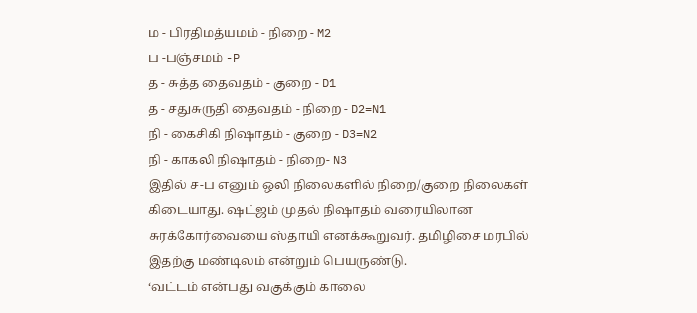ம - பிரதிமத்யமம் - நிறை - M2
ப -பஞ்சமம் -P
த - சுத்த தைவதம் - குறை - D1
த - சதுசுருதி தைவதம் - நிறை - D2=N1
நி - கைசிகி நிஷாதம் - குறை - D3=N2
நி - காகலி நிஷாதம் - நிறை- N3
இதில் ச-ப எனும் ஒலி நிலைகளில் நிறை/குறை நிலைகள் கிடையாது. ஷட்ஜம் முதல் நிஷாதம் வரையிலான சுரக்கோர்வையை ஸ்தாயி எனக்கூறுவர். தமிழிசை மரபில் இதற்கு மண்டிலம் என்றும் பெயருண்டு.
‘வட்டம் என்பது வகுக்கும் காலை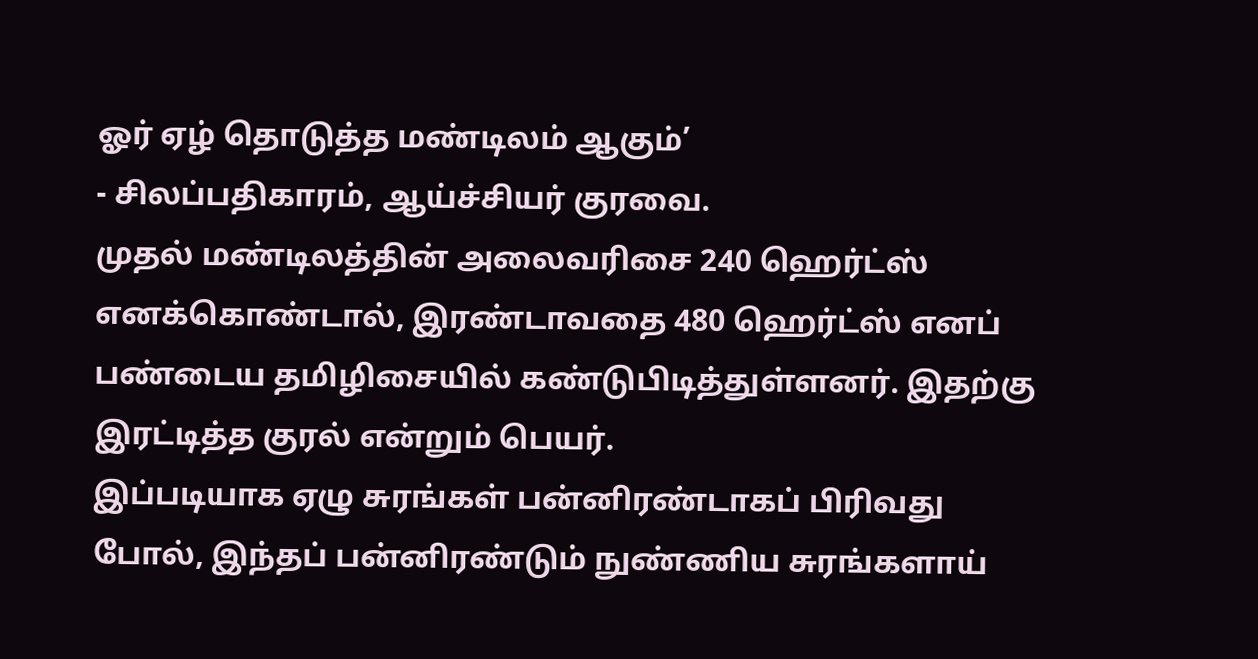ஓர் ஏழ் தொடுத்த மண்டிலம் ஆகும்’
- சிலப்பதிகாரம், ஆய்ச்சியர் குரவை.
முதல் மண்டிலத்தின் அலைவரிசை 240 ஹெர்ட்ஸ் எனக்கொண்டால், இரண்டாவதை 480 ஹெர்ட்ஸ் எனப் பண்டைய தமிழிசையில் கண்டுபிடித்துள்ளனர். இதற்கு இரட்டித்த குரல் என்றும் பெயர்.
இப்படியாக ஏழு சுரங்கள் பன்னிரண்டாகப் பிரிவது போல், இந்தப் பன்னிரண்டும் நுண்ணிய சுரங்களாய்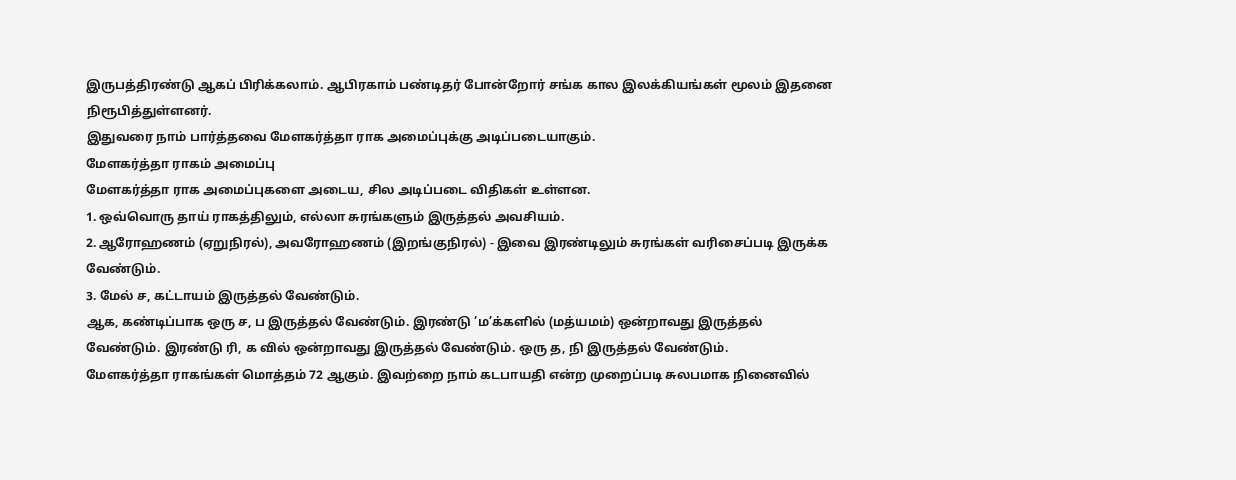இருபத்திரண்டு ஆகப் பிரிக்கலாம். ஆபிரகாம் பண்டிதர் போன்றோர் சங்க கால இலக்கியங்கள் மூலம் இதனை நிரூபித்துள்ளனர்.
இதுவரை நாம் பார்த்தவை மேளகர்த்தா ராக அமைப்புக்கு அடிப்படையாகும்.
மேளகர்த்தா ராகம் அமைப்பு
மேளகர்த்தா ராக அமைப்புகளை அடைய, சில அடிப்படை விதிகள் உள்ளன.
1. ஒவ்வொரு தாய் ராகத்திலும், எல்லா சுரங்களும் இருத்தல் அவசியம்.
2. ஆரோஹணம் (ஏறுநிரல்), அவரோஹணம் (இறங்குநிரல்) - இவை இரண்டிலும் சுரங்கள் வரிசைப்படி இருக்க வேண்டும்.
3. மேல் ச, கட்டாயம் இருத்தல் வேண்டும்.
ஆக, கண்டிப்பாக ஒரு ச, ப இருத்தல் வேண்டும். இரண்டு ’ம’க்களில் (மத்யமம்) ஒன்றாவது இருத்தல் வேண்டும். இரண்டு ரி, க வில் ஒன்றாவது இருத்தல் வேண்டும். ஒரு த, நி இருத்தல் வேண்டும்.
மேளகர்த்தா ராகங்கள் மொத்தம் 72 ஆகும். இவற்றை நாம் கடபாயதி என்ற முறைப்படி சுலபமாக நினைவில்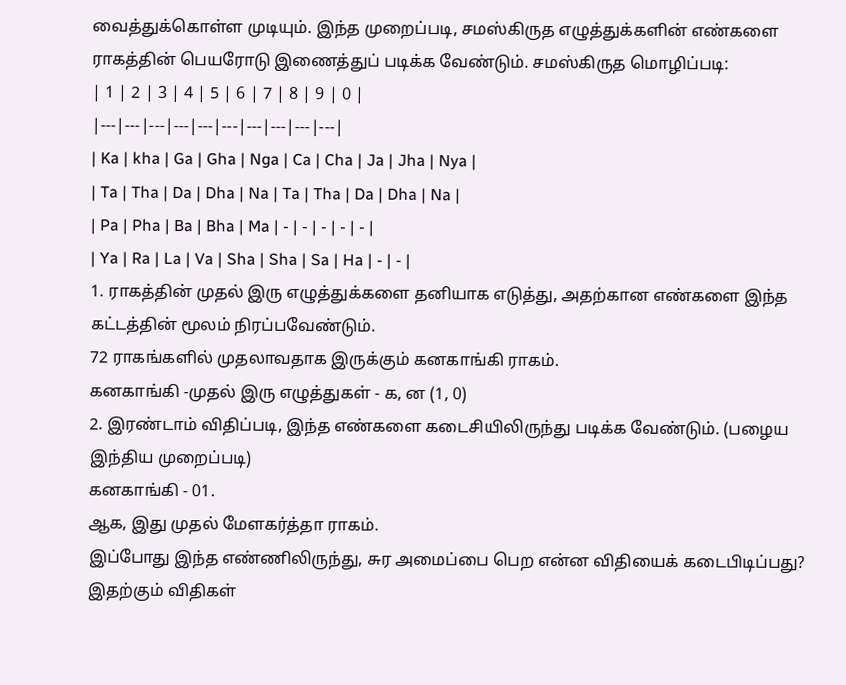வைத்துக்கொள்ள முடியும். இந்த முறைப்படி, சமஸ்கிருத எழுத்துக்களின் எண்களை ராகத்தின் பெயரோடு இணைத்துப் படிக்க வேண்டும். சமஸ்கிருத மொழிப்படி:
| 1 | 2 | 3 | 4 | 5 | 6 | 7 | 8 | 9 | 0 |
|---|---|---|---|---|---|---|---|---|---|
| Ka | kha | Ga | Gha | Nga | Ca | Cha | Ja | Jha | Nya |
| Ta | Tha | Da | Dha | Na | Ta | Tha | Da | Dha | Na |
| Pa | Pha | Ba | Bha | Ma | - | - | - | - | - |
| Ya | Ra | La | Va | Sha | Sha | Sa | Ha | - | - |
1. ராகத்தின் முதல் இரு எழுத்துக்களை தனியாக எடுத்து, அதற்கான எண்களை இந்த கட்டத்தின் மூலம் நிரப்பவேண்டும்.
72 ராகங்களில் முதலாவதாக இருக்கும் கனகாங்கி ராகம்.
கனகாங்கி -முதல் இரு எழுத்துகள் - க, ன (1, 0)
2. இரண்டாம் விதிப்படி, இந்த எண்களை கடைசியிலிருந்து படிக்க வேண்டும். (பழைய இந்திய முறைப்படி)
கனகாங்கி - 01.
ஆக, இது முதல் மேளகர்த்தா ராகம்.
இப்போது இந்த எண்ணிலிருந்து, சுர அமைப்பை பெற என்ன விதியைக் கடைபிடிப்பது? இதற்கும் விதிகள்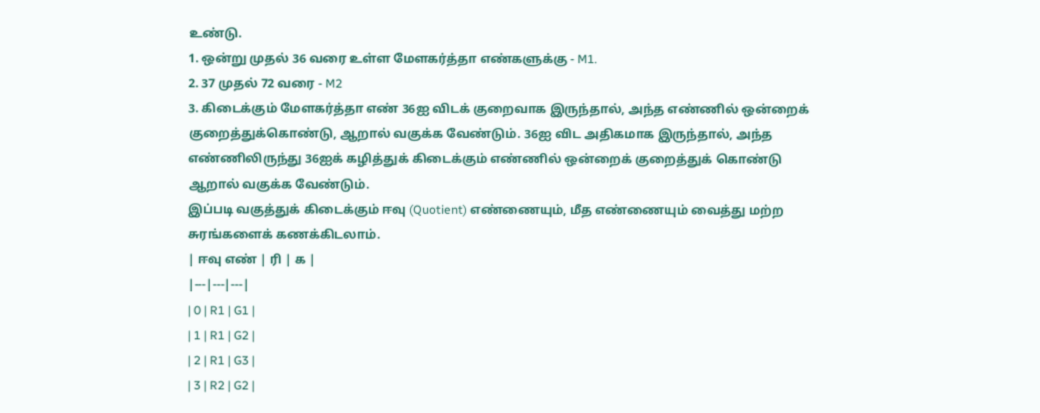உண்டு.
1. ஒன்று முதல் 36 வரை உள்ள மேளகர்த்தா எண்களுக்கு - M1.
2. 37 முதல் 72 வரை - M2
3. கிடைக்கும் மேளகர்த்தா எண் 36ஐ விடக் குறைவாக இருந்தால், அந்த எண்ணில் ஒன்றைக் குறைத்துக்கொண்டு, ஆறால் வகுக்க வேண்டும். 36ஐ விட அதிகமாக இருந்தால், அந்த எண்ணிலிருந்து 36ஐக் கழித்துக் கிடைக்கும் எண்ணில் ஒன்றைக் குறைத்துக் கொண்டு ஆறால் வகுக்க வேண்டும்.
இப்படி வகுத்துக் கிடைக்கும் ஈவு (Quotient) எண்ணையும், மீத எண்ணையும் வைத்து மற்ற சுரங்களைக் கணக்கிடலாம்.
| ஈவு எண் | ரி | க |
|---|---|---|
| 0 | R1 | G1 |
| 1 | R1 | G2 |
| 2 | R1 | G3 |
| 3 | R2 | G2 |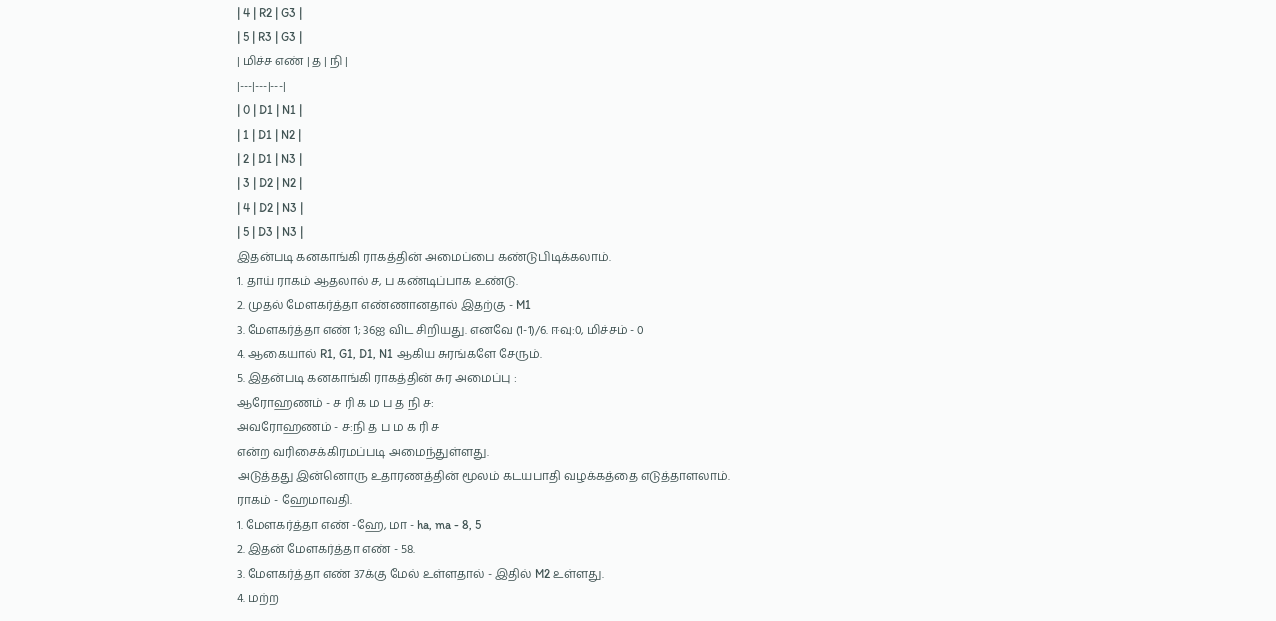| 4 | R2 | G3 |
| 5 | R3 | G3 |
| மிச்ச எண் | த | நி |
|---|---|---|
| 0 | D1 | N1 |
| 1 | D1 | N2 |
| 2 | D1 | N3 |
| 3 | D2 | N2 |
| 4 | D2 | N3 |
| 5 | D3 | N3 |
இதன்படி கனகாங்கி ராகத்தின் அமைப்பை கண்டுபிடிக்கலாம்.
1. தாய் ராகம் ஆதலால் ச, ப கண்டிப்பாக உண்டு.
2. முதல் மேளகர்த்தா எண்ணானதால் இதற்கு - M1
3. மேளகர்த்தா எண் 1; 36ஐ விட சிறியது. எனவே (1-1)/6. ஈவு:0, மிச்சம் - 0
4. ஆகையால் R1, G1, D1, N1 ஆகிய சுரங்களே சேரும்.
5. இதன்படி கனகாங்கி ராகத்தின் சுர அமைப்பு :
ஆரோஹணம் - ச ரி க ம ப த நி ச:
அவரோஹணம் - ச:நி த ப ம க ரி ச
என்ற வரிசைக்கிரமப்படி அமைந்துள்ளது.
அடுத்தது இன்னொரு உதாரணத்தின் மூலம் கடயபாதி வழக்கத்தை எடுத்தாளலாம்.
ராகம் - ஹேமாவதி.
1. மேளகர்த்தா எண் -ஹே, மா - ha, ma - 8, 5
2. இதன் மேளகர்த்தா எண் - 58.
3. மேளகர்த்தா எண் 37க்கு மேல் உள்ளதால் - இதில் M2 உள்ளது.
4. மற்ற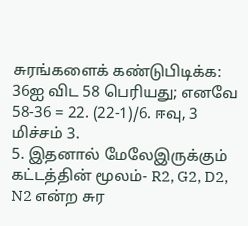சுரங்களைக் கண்டுபிடிக்க: 36ஐ விட 58 பெரியது; எனவே 58-36 = 22. (22-1)/6. ஈவு, 3 மிச்சம் 3.
5. இதனால் மேலேஇருக்கும் கட்டத்தின் மூலம்- R2, G2, D2, N2 என்ற சுர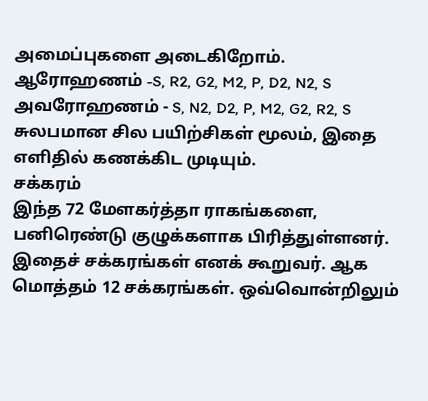அமைப்புகளை அடைகிறோம்.
ஆரோஹணம் -S, R2, G2, M2, P, D2, N2, S
அவரோஹணம் - S, N2, D2, P, M2, G2, R2, S
சுலபமான சில பயிற்சிகள் மூலம், இதை எளிதில் கணக்கிட முடியும்.
சக்கரம்
இந்த 72 மேளகர்த்தா ராகங்களை, பனிரெண்டு குழுக்களாக பிரித்துள்ளனர். இதைச் சக்கரங்கள் எனக் கூறுவர். ஆக மொத்தம் 12 சக்கரங்கள். ஒவ்வொன்றிலும்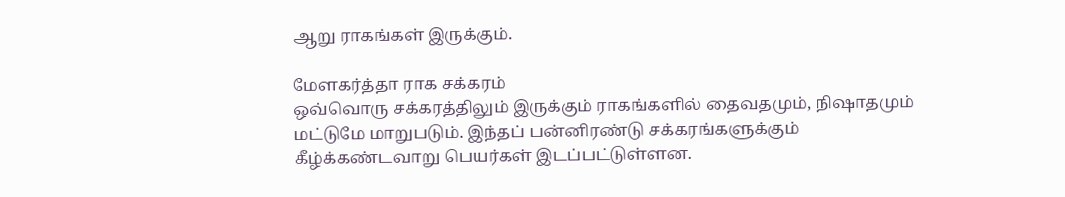ஆறு ராகங்கள் இருக்கும்.

மேளகர்த்தா ராக சக்கரம்
ஒவ்வொரு சக்கரத்திலும் இருக்கும் ராகங்களில் தைவதமும், நிஷாதமும் மட்டுமே மாறுபடும். இந்தப் பன்னிரண்டு சக்கரங்களுக்கும் கீழ்க்கண்டவாறு பெயர்கள் இடப்பட்டுள்ளன.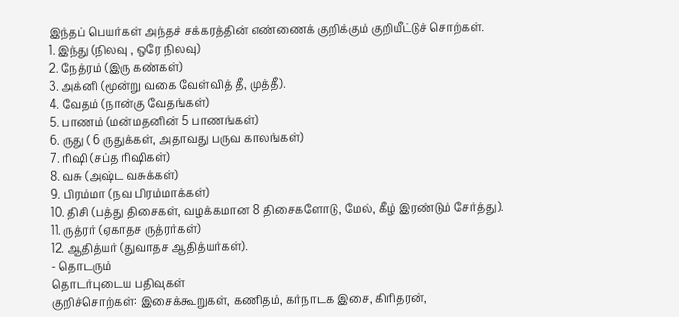இந்தப் பெயர்கள் அந்தச் சக்கரத்தின் எண்ணைக் குறிக்கும் குறியீட்டுச் சொற்கள்.
1. இந்து (நிலவு , ஒரே நிலவு)
2. நேத்ரம் (இரு கண்கள்)
3. அக்னி (மூன்று வகை வேள்வித் தீ, முத்தீ).
4. வேதம் (நான்கு வேதங்கள்)
5. பாணம் (மன்மதனின் 5 பாணங்கள்)
6. ருது ( 6 ருதுக்கள், அதாவது பருவ காலங்கள்)
7. ரிஷி (சப்த ரிஷிகள்)
8. வசு (அஷ்ட வசுக்கள்)
9. பிரம்மா (நவ பிரம்மாக்கள்)
10. திசி (பத்து திசைகள், வழக்கமான 8 திசைகளோடு, மேல், கீழ் இரண்டும் சேர்த்து).
11. ருத்ரர் (ஏகாதச ருத்ரர்கள்)
12. ஆதித்யர் (துவாதச ஆதித்யர்கள்).
- தொடரும்
தொடர்புடைய பதிவுகள்
குறிச்சொற்கள்: இசைக்கூறுகள், கணிதம், கர்நாடக இசை, கிரிதரன்,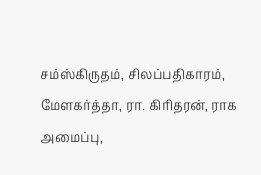சம்ஸ்கிருதம், சிலப்பதிகாரம், மேளகர்த்தா, ரா. கிரிதரன், ராக அமைப்பு,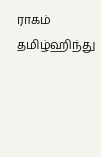ராகம்
தமிழ்ஹிந்து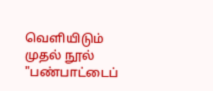வெளியிடும் முதல் நூல் "பண்பாட்டைப்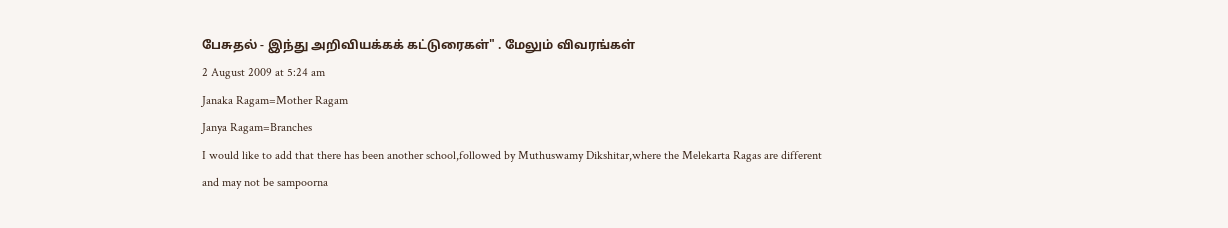பேசுதல் - இந்து அறிவியக்கக் கட்டுரைகள்" . மேலும் விவரங்கள்
2 August 2009 at 5:24 am
Janaka Ragam=Mother Ragam
Janya Ragam=Branches
I would like to add that there has been another school,followed by Muthuswamy Dikshitar,where the Melekarta Ragas are different and may not be sampoorna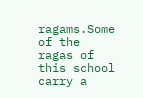ragams.Some of the ragas of this school carry a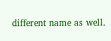different name as well.